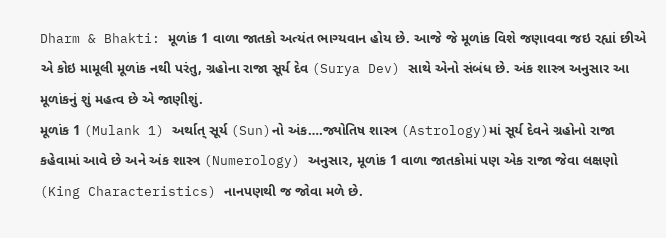Dharm & Bhakti: મૂળાંક 1 વાળા જાતકો અત્યંત ભાગ્યવાન હોય છે. આજે જે મૂળાંક વિશે જણાવવા જઇ રહ્યાં છીએ એ કોઇ મામૂલી મૂળાંક નથી પરંતુ, ગ્રહોના રાજા સૂર્ય દેવ (Surya Dev) સાથે એનો સંબંધ છે. અંક શાસ્ત્ર અનુસાર આ મૂળાંકનું શું મહત્વ છે એ જાણીશું.
મૂળાંક 1 (Mulank 1) અર્થાત્ સૂર્ય (Sun)નો અંક….જ્યોતિષ શાસ્ત્ર (Astrology)માં સૂર્ય દેવને ગ્રહોનો રાજા કહેવામાં આવે છે અને અંક શાસ્ત્ર (Numerology) અનુસાર, મૂળાંક 1 વાળા જાતકોમાં પણ એક રાજા જેવા લક્ષણો (King Characteristics) નાનપણથી જ જોવા મળે છે.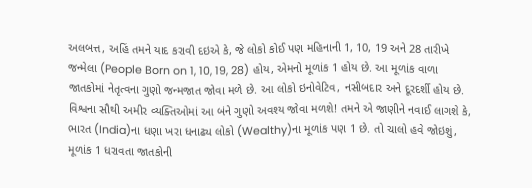અલબત્ત, અહિં તમને યાદ કરાવી દઇએ કે, જે લોકો કોઈ પણ મહિનાની 1, 10, 19 અને 28 તારીખે જન્મેલા (People Born on 1, 10, 19, 28) હોય, એમનો મૂળાંક 1 હોય છે. આ મૂળાંક વાળા જાતકોમાં નેતૃત્વના ગુણો જન્મજાત જોવા મળે છે. આ લોકો ઇનોવેટિવ, નસીબદાર અને દૂરદર્શી હોય છે. વિશ્વના સૌથી અમીર વ્યક્તિઓમાં આ બંને ગુણો અવશ્ય જોવા મળશે! તમને એ જાણીને નવાઈ લાગશે કે, ભારત (India)ના ધણા ખરા ધનાઢ્ય લોકો (Wealthy)ના મૂળાંક પણ 1 છે. તો ચાલો હવે જોઇશું, મૂળાંક 1 ધરાવતા જાતકોની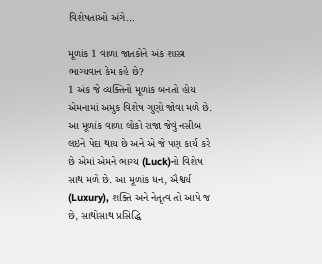વિશેષતાઓ અંગે…

મૂળાંક 1 વાળા જાતકોને અંક શાસ્ત્ર ભાગ્યવાન કેમ કહે છે?
1 અંક જે વ્યક્તિનો મૂળાંક બનતો હોય એમનામાં અમુક વિશેષ ગુણો જોવા મળે છે. આ મૂળાંક વાળા લોકો રાજા જેવું નસીબ લઇને પેદા થાય છે અને એ જે પણ કાર્ય કરે છે એમાં એમને ભાગ્ય (Luck)નો વિશેષ સાથ મળે છે. આ મૂળાંક ધન, ઐશ્વર્ય (Luxury), શક્તિ અને નેતૃત્વ તો આપે જ છે, સાથોસાથ પ્રસિદ્ધિ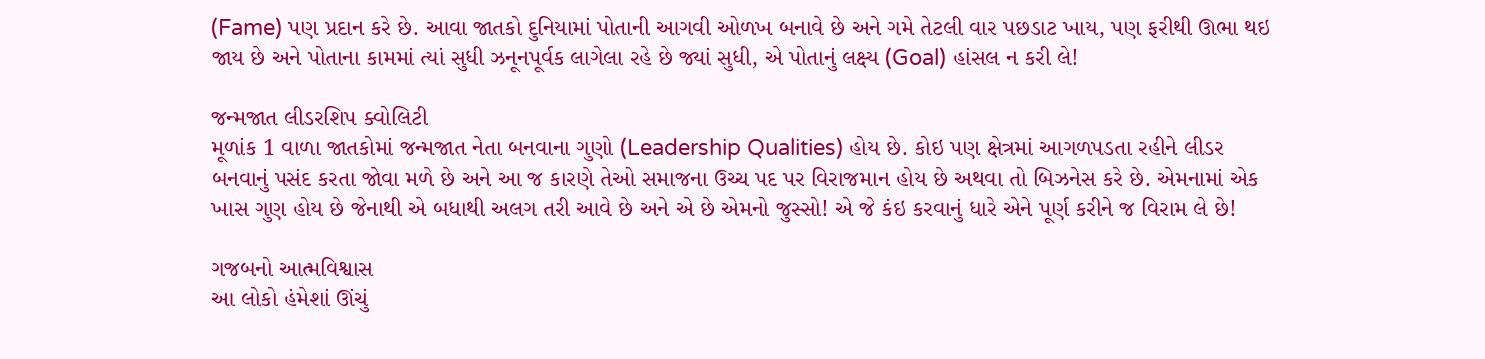(Fame) પણ પ્રદાન કરે છે. આવા જાતકો દુનિયામાં પોતાની આગવી ઓળખ બનાવે છે અને ગમે તેટલી વાર પછડાટ ખાય, પણ ફરીથી ઊભા થઇ જાય છે અને પોતાના કામમાં ત્યાં સુધી ઝનૂનપૂર્વક લાગેલા રહે છે જ્યાં સુધી, એ પોતાનું લક્ષ્ય (Goal) હાંસલ ન કરી લે!

જન્મજાત લીડરશિપ ક્વોલિટી
મૂળાંક 1 વાળા જાતકોમાં જન્મજાત નેતા બનવાના ગુણો (Leadership Qualities) હોય છે. કોઇ પણ ક્ષેત્રમાં આગળપડતા રહીને લીડર બનવાનું પસંદ કરતા જોવા મળે છે અને આ જ કારણે તેઓ સમાજના ઉચ્ચ પદ પર વિરાજમાન હોય છે અથવા તો બિઝનેસ કરે છે. એમનામાં એક ખાસ ગુણ હોય છે જેનાથી એ બધાથી અલગ તરી આવે છે અને એ છે એમનો જુસ્સો! એ જે કંઇ કરવાનું ધારે એને પૂર્ણ કરીને જ વિરામ લે છે!

ગજબનો આત્મવિશ્વાસ
આ લોકો હંમેશાં ઊંચું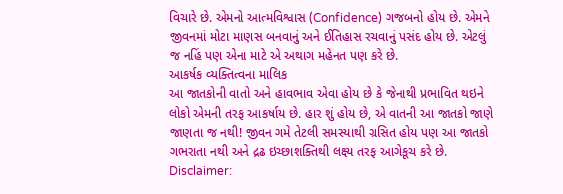વિચારે છે. એમનો આત્મવિશ્વાસ (Confidence) ગજબનો હોય છે. એમને જીવનમાં મોટા માણસ બનવાનું અને ઈતિહાસ રચવાનું પસંદ હોય છે. એટલું જ નહિં પણ એના માટે એ અથાગ મહેનત પણ કરે છે.
આકર્ષક વ્યક્તિત્વના માલિક
આ જાતકોની વાતો અને હાવભાવ એવા હોય છે કે જેનાથી પ્રભાવિત થઇને લોકો એમની તરફ આકર્ષાય છે. હાર શું હોય છે, એ વાતની આ જાતકો જાણે જાણતા જ નથી! જીવન ગમે તેટલી સમસ્યાથી ગ્રસિત હોય પણ આ જાતકો ગભરાતા નથી અને દ્રઢ ઇચ્છાશક્તિથી લક્ષ્ય તરફ આગેકૂચ કરે છે.
Disclaimer: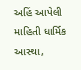અહિં આપેલી માહિતી ધાર્મિક આસ્થા,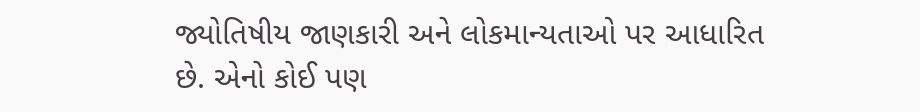જ્યોતિષીય જાણકારી અને લોકમાન્યતાઓ પર આધારિત છે. એનો કોઈ પણ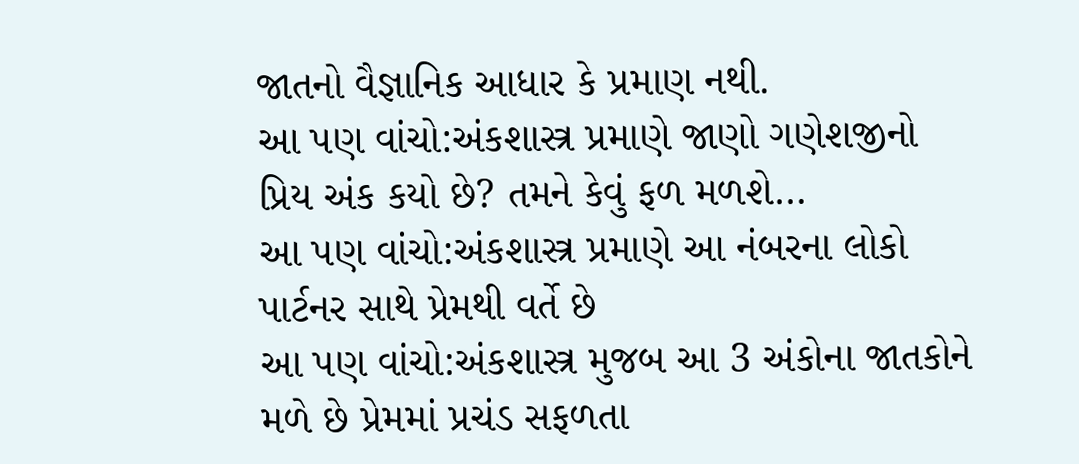જાતનો વૈજ્ઞાનિક આધાર કે પ્રમાણ નથી.
આ પણ વાંચો:અંકશાસ્ત્ર પ્રમાણે જાણો ગણેશજીનો પ્રિય અંક કયો છે? તમને કેવું ફળ મળશે…
આ પણ વાંચો:અંકશાસ્ત્ર પ્રમાણે આ નંબરના લોકો પાર્ટનર સાથે પ્રેમથી વર્તે છે
આ પણ વાંચો:અંકશાસ્ત્ર મુજબ આ 3 અંકોના જાતકોને મળે છે પ્રેમમાં પ્રચંડ સફળતા